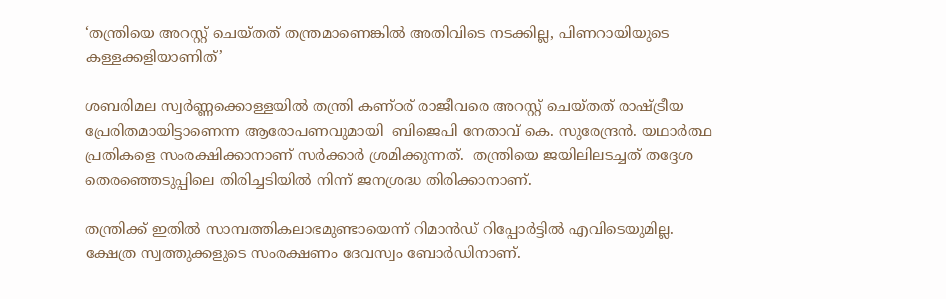‘തന്ത്രിയെ അറസ്റ്റ് ചെയ്തത് തന്ത്രമാണെങ്കില്‍ അതിവിടെ നടക്കില്ല, പിണറായിയുടെ കള്ളക്കളിയാണിത്’

ശബരിമല സ്വര്‍ണ്ണക്കൊള്ളയില്‍ തന്ത്രി കണ്ഠര് രാജീവരെ അറസ്റ്റ് ചെയ്തത് രാഷ്ട്രീയ പ്രേരിതമായിട്ടാണെന്ന ആരോപണവുമായി  ബിജെപി നേതാവ് കെ. സുരേന്ദ്രന്‍. യഥാര്‍ത്ഥ പ്രതികളെ സംരക്ഷിക്കാനാണ് സര്‍ക്കാര്‍ ശ്രമിക്കുന്നത്.  തന്ത്രിയെ ജയിലിലടച്ചത് തദ്ദേശ തെരഞ്ഞെടുപ്പിലെ തിരിച്ചടിയില്‍ നിന്ന് ജനശ്രദ്ധ തിരിക്കാനാണ്.

തന്ത്രിക്ക് ഇതില്‍ സാമ്പത്തികലാഭമുണ്ടായെന്ന് റിമാന്‍ഡ് റിപ്പോര്‍ട്ടില്‍ എവിടെയുമില്ല. ക്ഷേത്ര സ്വത്തുക്കളുടെ സംരക്ഷണം ദേവസ്വം ബോര്‍ഡിനാണ്.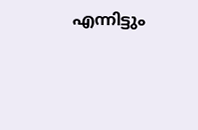എന്നിട്ടും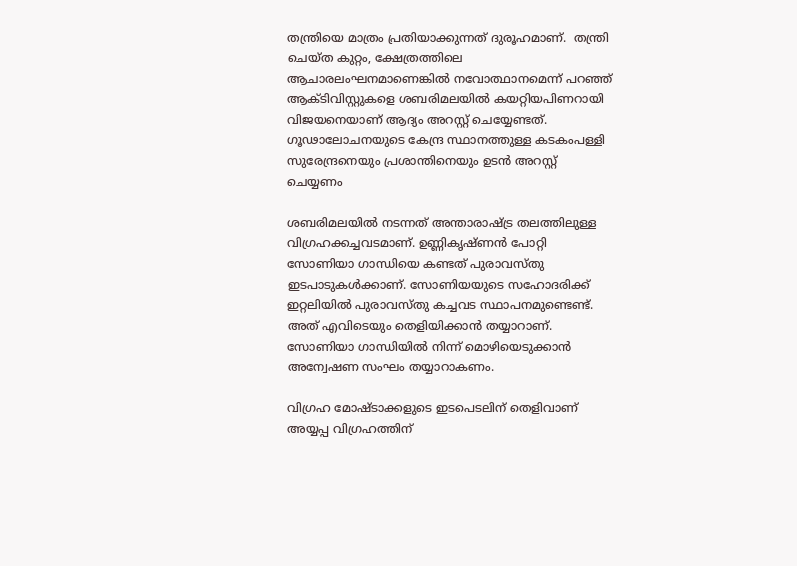തന്ത്രിയെ മാത്രം പ്രതിയാക്കുന്നത് ദുരൂഹമാണ്.  തന്ത്രി ചെയ്ത കുറ്റം, ക്ഷേത്രത്തിലെ ആചാരലംഘനമാണെങ്കില്‍ നവോത്ഥാനമെന്ന് പറഞ്ഞ് ആക്ടിവിസ്റ്റുകളെ ശബരിമലയില്‍ കയറ്റിയപിണറായി വിജയനെയാണ് ആദ്യം അറസ്റ്റ് ചെയ്യേണ്ടത്. ഗൂഢാലോചനയുടെ കേന്ദ്ര സ്ഥാനത്തുള്ള കടകംപള്ളി സുരേന്ദ്രനെയും പ്രശാന്തിനെയും ഉടന്‍ അറസ്റ്റ് ചെയ്യണം

ശബരിമലയില്‍ നടന്നത് അന്താരാഷ്ട്ര തലത്തിലുള്ള വിഗ്രഹക്കച്ചവടമാണ്. ഉണ്ണികൃഷ്ണന്‍ പോറ്റി സോണിയാ ഗാന്ധിയെ കണ്ടത് പുരാവസ്തു ഇടപാടുകള്‍ക്കാണ്. സോണിയയുടെ സഹോദരിക്ക് ഇറ്റലിയില്‍ പുരാവസ്തു കച്ചവട സ്ഥാപനമുണ്ടെണ്ട്. അത് എവിടെയും തെളിയിക്കാന്‍ തയ്യാറാണ്. സോണിയാ ഗാന്ധിയില്‍ നിന്ന് മൊഴിയെടുക്കാന്‍ അന്വേഷണ സംഘം തയ്യാറാകണം.

വിഗ്രഹ മോഷ്ടാക്കളുടെ ഇടപെടലിന് തെളിവാണ് അയ്യപ്പ വിഗ്രഹത്തിന്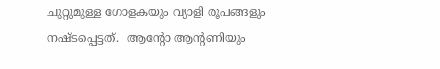ചുറ്റുമുള്ള ഗോളകയും വ്യാളി രൂപങ്ങളും നഷ്ടപ്പെട്ടത്.  ആന്റോ ആന്റണിയും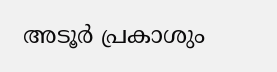അടൂര്‍ പ്രകാശും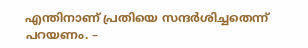എന്തിനാണ് പ്രതിയെ സന്ദര്‍ശിച്ചതെന്ന് പറയണം. –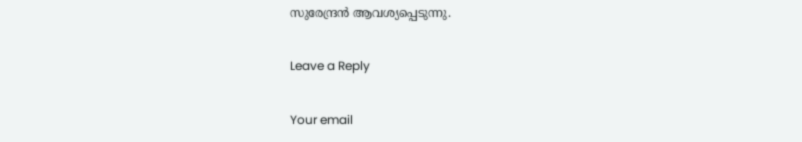സുരേന്ദ്രന്‍ ആവശ്യപ്പെടുന്നു.

Leave a Reply

Your email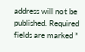address will not be published. Required fields are marked *